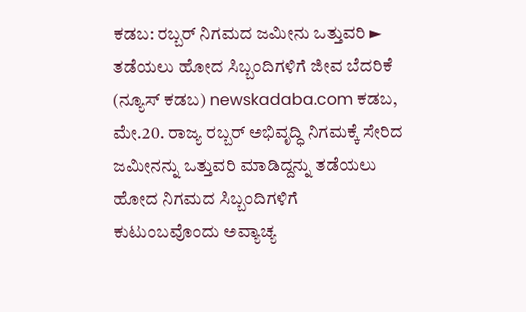ಕಡಬ: ರಬ್ಬರ್ ನಿಗಮದ ಜಮೀನು ಒತ್ತುವರಿ ► ತಡೆಯಲು ಹೋದ ಸಿಬ್ಬಂದಿಗಳಿಗೆ ಜೀವ ಬೆದರಿಕೆ
(ನ್ಯೂಸ್ ಕಡಬ) newskadaba.com ಕಡಬ, ಮೇ.20. ರಾಜ್ಯ ರಬ್ಬರ್ ಅಭಿವೃದ್ಧಿ ನಿಗಮಕ್ಕೆ ಸೇರಿದ ಜಮೀನನ್ನು ಒತ್ತುವರಿ ಮಾಡಿದ್ದನ್ನು ತಡೆಯಲು ಹೋದ ನಿಗಮದ ಸಿಬ್ಬಂದಿಗಳಿಗೆ ಕುಟುಂಬವೊಂದು ಅವ್ಯಾಚ್ಯ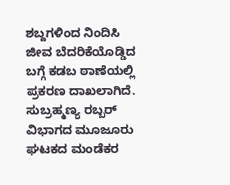ಶಬ್ದಗಳಿಂದ ನಿಂದಿಸಿ ಜೀವ ಬೆದರಿಕೆಯೊಡ್ಡಿದ ಬಗ್ಗೆ ಕಡಬ ಠಾಣೆಯಲ್ಲಿ ಪ್ರಕರಣ ದಾಖಲಾಗಿದೆ. ಸುಬ್ರಹ್ಮಣ್ಯ ರಬ್ಬರ್ ವಿಭಾಗದ ಮೂಜೂರು ಘಟಕದ ಮಂಡೆಕರ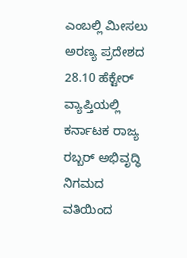ಎಂಬಲ್ಲಿ ಮೀಸಲು ಅರಣ್ಯ ಪ್ರದೇಶದ 28.10 ಹೆಕ್ಟೇರ್ ವ್ಯಾಪ್ತಿಯಲ್ಲಿ ಕರ್ನಾಟಕ ರಾಜ್ಯ ರಬ್ಬರ್ ಅಭಿವೃದ್ಧಿ ನಿಗಮದ ವತಿಯಿಂದ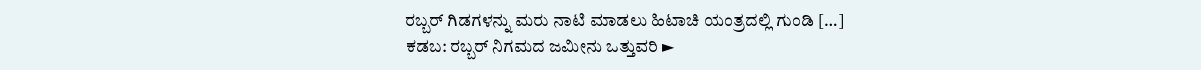ರಬ್ಬರ್ ಗಿಡಗಳನ್ನು ಮರು ನಾಟಿ ಮಾಡಲು ಹಿಟಾಚಿ ಯಂತ್ರದಲ್ಲಿ ಗುಂಡಿ […]
ಕಡಬ: ರಬ್ಬರ್ ನಿಗಮದ ಜಮೀನು ಒತ್ತುವರಿ ►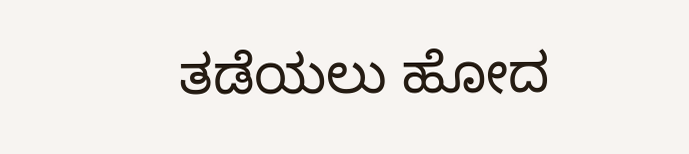ತಡೆಯಲು ಹೋದ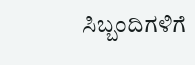ಸಿಬ್ಬಂದಿಗಳಿಗೆ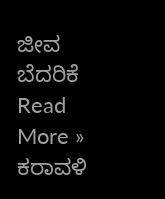ಜೀವ ಬೆದರಿಕೆ Read More »
ಕರಾವಳಿ